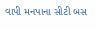વાપી મનપાના સીટી બસ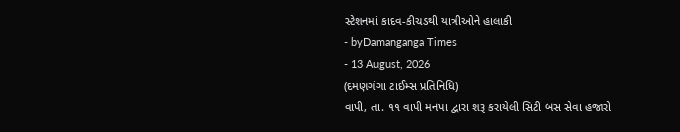સ્ટેશનમાં કાદવ-કીચડથી યાત્રીઓને હાલાકી
- byDamanganga Times
- 13 August, 2026
(દમણગંગા ટાઈમ્સ પ્રતિનિધિ)
વાપી, તા. ૧૧ વાપી મનપા દ્વારા શરૂ કરાયેલી સિટી બસ સેવા હજારો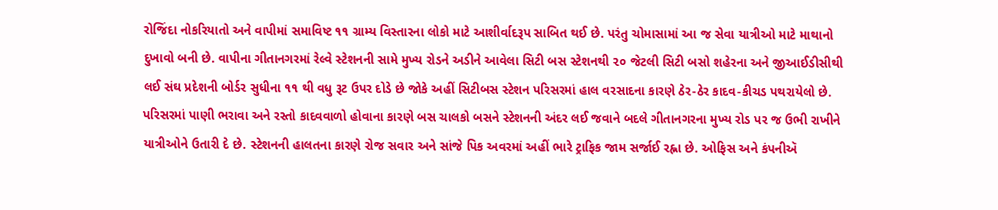રોજિંદા નોકરિયાતો અને વાપીમાં સમાવિષ્ટ ૧૧ ગ્રામ્ય વિસ્તારના લોકો માટે આશીર્વાદરૂપ સાબિત થઈ છે. પરંતુ ચોમાસામાં આ જ સેવા યાત્રીઓ માટે માથાનો દુખાવો બની છે. વાપીના ગીતાનગરમાં રેલ્વે સ્ટેશનની સામે મુખ્ય રોડને અડીને આવેલા સિટી બસ સ્ટેશનથી ૨૦ જેટલી સિટી બસો શહેરના અને જીઆઈડીસીથી લઈ સંઘ પ્રદેશની બોર્ડર સુધીના ૧૧ થી વધુ રૂટ ઉપર દોડે છે જોકે અહીં સિટીબસ સ્ટેશન પરિસરમાં હાલ વરસાદના કારણે ઠેર-ઠેર કાદવ-કીચડ પથરાયેલો છે. પરિસરમાં પાણી ભરાવા અને રસ્તો કાદવવાળો હોવાના કારણે બસ ચાલકો બસને સ્ટેશનની અંદર લઈ જવાને બદલે ગીતાનગરના મુખ્ય રોડ પર જ ઉભી રાખીને યાત્રીઓને ઉતારી દે છે. સ્ટેશનની હાલતના કારણે રોજ સવાર અને સાંજે પિક અવરમાં અહીં ભારે ટ્રાફિક જામ સર્જાઈ રહ્ના છે. ઓફિસ અને કંપનીઍ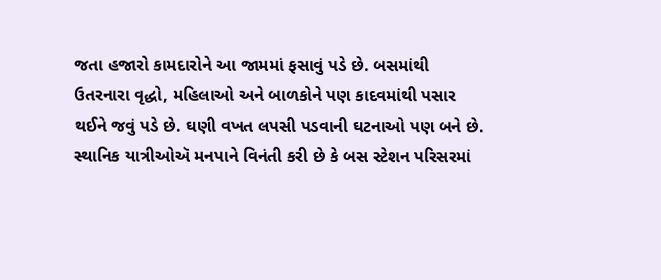જતા હજારો કામદારોને આ જામમાં ફસાવું પડે છે. બસમાંથી ઉતરનારા વૃદ્ધો, મહિલાઓ અને બાળકોને પણ કાદવમાંથી પસાર થઈને જવું પડે છે. ઘણી વખત લપસી પડવાની ઘટનાઓ પણ બને છે. સ્થાનિક યાત્રીઓઍ મનપાને વિનંતી કરી છે કે બસ સ્ટેશન પરિસરમાં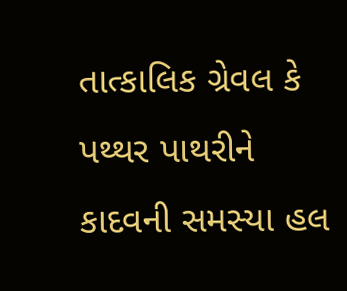તાત્કાલિક ગ્રેવલ કે પથ્થર પાથરીને કાદવની સમસ્યા હલ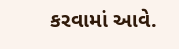કરવામાં આવે.